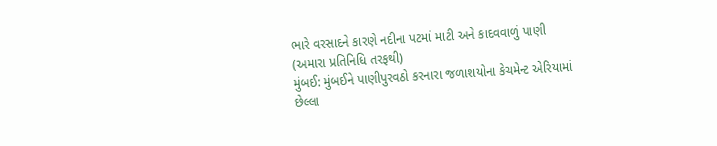ભારે વરસાદને કારણે નદીના પટમાં માટી અને કાદવવાળું પાણી
(અમારા પ્રતિનિધિ તરફથી)
મુંબઈ: મુંબઈને પાણીપુરવઠો કરનારા જળાશયોના કેચમેન્ટ એરિયામાં છેલ્લા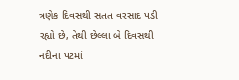ત્રણેક દિવસથી સતત વરસાદ પડી રહ્યો છે, તેથી છેલ્લા બે દિવસથી નદીના પટમાં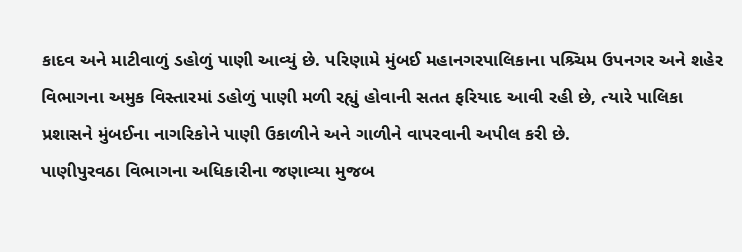કાદવ અને માટીવાળું ડહોળું પાણી આવ્યું છે. પરિણામે મુંબઈ મહાનગરપાલિકાના પશ્ર્ચિમ ઉપનગર અને શહેર વિભાગના અમુક વિસ્તારમાં ડહોળું પાણી મળી રહ્યું હોવાની સતત ફરિયાદ આવી રહી છે, ત્યારે પાલિકા પ્રશાસને મુંબઈના નાગરિકોને પાણી ઉકાળીને અને ગાળીને વાપરવાની અપીલ કરી છે.
પાણીપુરવઠા વિભાગના અધિકારીના જણાવ્યા મુજબ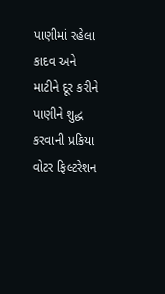પાણીમાં રહેલા કાદવ અને માટીને દૂર કરીને પાણીને શુદ્ધ કરવાની પ્રકિયા વોટર ફિલ્ટરેશન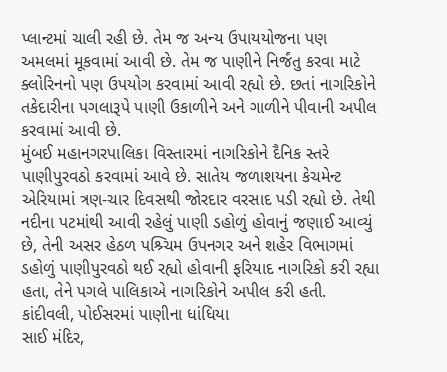પ્લાન્ટમાં ચાલી રહી છે. તેમ જ અન્ય ઉપાયયોજના પણ અમલમાં મૂકવામાં આવી છે. તેમ જ પાણીને નિર્જંતુ કરવા માટે ક્લોરિનનો પણ ઉપયોગ કરવામાં આવી રહ્યો છે. છતાં નાગરિકોને તકેદારીના પગલારૂપે પાણી ઉકાળીને અને ગાળીને પીવાની અપીલ કરવામાં આવી છે.
મુંબઈ મહાનગરપાલિકા વિસ્તારમાં નાગરિકોને દૈનિક સ્તરે પાણીપુરવઠો કરવામાં આવે છે. સાતેય જળાશયના કેચમેન્ટ એરિયામાં ત્રણ-ચાર દિવસથી જોરદાર વરસાદ પડી રહ્યો છે. તેથી નદીના પટમાંથી આવી રહેલું પાણી ડહોળું હોવાનું જણાઈ આવ્યું છે, તેની અસર હેઠળ પશ્ર્ચિમ ઉપનગર અને શહેર વિભાગમાં ડહોળું પાણીપુરવઠો થઈ રહ્યો હોવાની ફરિયાદ નાગરિકો કરી રહ્યા હતા, તેને પગલે પાલિકાએ નાગરિકોને અપીલ કરી હતી.
કાંદીવલી, પોઈસરમાં પાણીના ધાંધિયા
સાઈ મંદિર,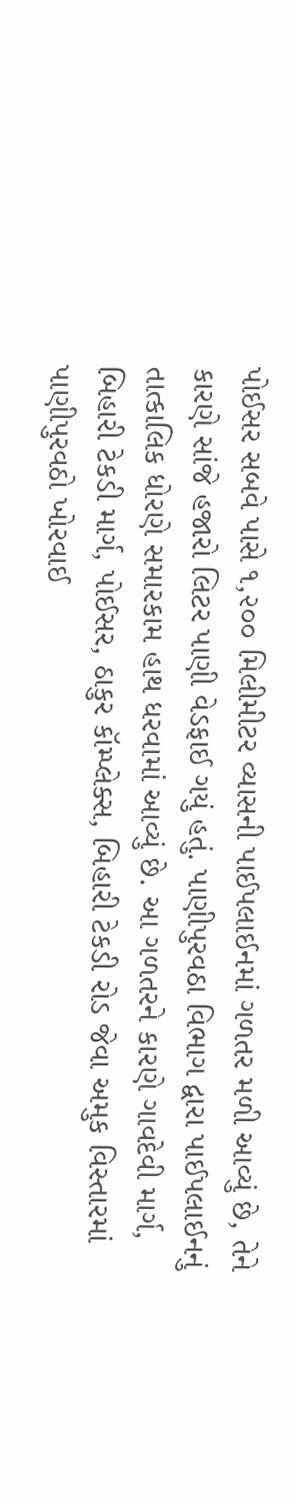પોઈસર સબવે પાસે ૧,૨૦૦ મિલીમીટર વ્યાસની પાઈપલાઈનમાં ગળતર મળી આવ્યું છે, તેને કારણે સાંજે હજારો લિટર પાણી વેડફાઈ ગયું હતું. પાણીપુરવઠા વિભાગ દ્વારા પાઈપલાઈનનું તાત્કાલિક ધોરણે સમારકામ હાથ ધરવામાં આવ્યું છે. આ ગળતરને કારણે ગાવદેવી માર્ગ, બિહારી ટેકડી માર્ગ, પોઈસર, ઠાકુર કૉમ્પ્લેક્સ, બિહારી ટેકડી રોડ જેવા અમુક વિસ્તારમાં પાણીપુરવઠો ખોરવાઈ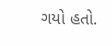ગયો હતો.